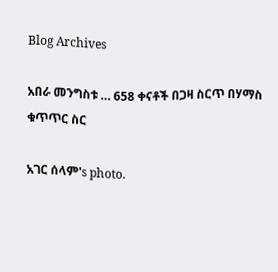Blog Archives

አበራ መንግስቱ … 658 ቀናቶች በጋዛ ስርጥ በሃማስ ቁጥጥር ስር

አገር ሰላም's photo.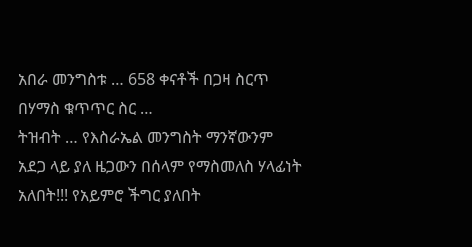አበራ መንግስቱ … 658 ቀናቶች በጋዛ ስርጥ በሃማስ ቁጥጥር ስር …
ትዝብት … የእስራኤል መንግስት ማንኛውንም አደጋ ላይ ያለ ዜጋውን በሰላም የማስመለስ ሃላፊነት አለበት!!! የአይምሮ ችግር ያለበት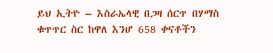ይህ ኢትዮ – እስራኤላዊ በጋዛ ሰርጥ በሃማስ ቁጥጥር ስር ከዋለ እንሆ 658 ቀናቶችን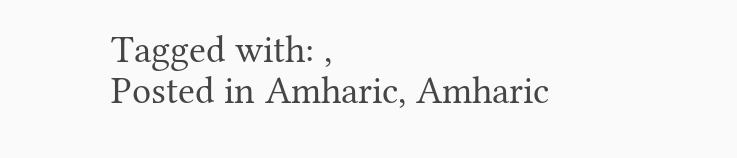Tagged with: ,
Posted in Amharic, Amharic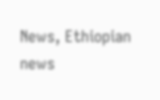News, Ethiopian news